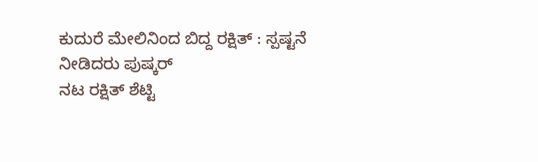ಕುದುರೆ ಮೇಲಿನಿಂದ ಬಿದ್ದ ರಕ್ಷಿತ್ : ಸ್ಪಷ್ಟನೆ ನೀಡಿದರು ಪುಷ್ಕರ್
ನಟ ರಕ್ಷಿತ್ ಶೆಟ್ಟಿ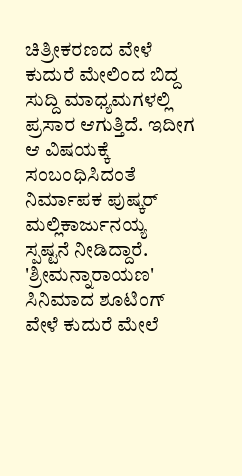ಚಿತ್ರೀಕರಣದ ವೇಳೆ ಕುದುರೆ ಮೇಲಿಂದ ಬಿದ್ದ ಸುದ್ದಿ ಮಾಧ್ಯಮಗಳಲ್ಲಿ ಪ್ರಸಾರ ಆಗುತ್ತಿದೆ. ಇದೀಗ ಆ ವಿಷಯಕ್ಕೆ ಸಂಬಂಧಿಸಿದಂತೆ ನಿರ್ಮಾಪಕ ಪುಷ್ಕರ್ ಮಲ್ಲಿಕಾರ್ಜುನಯ್ಯ ಸ್ಪಷ್ಟನೆ ನೀಡಿದ್ದಾರೆ.
'ಶ್ರೀಮನ್ನಾರಾಯಣ' ಸಿನಿಮಾದ ಶೂಟಿಂಗ್ ವೇಳೆ ಕುದುರೆ ಮೇಲೆ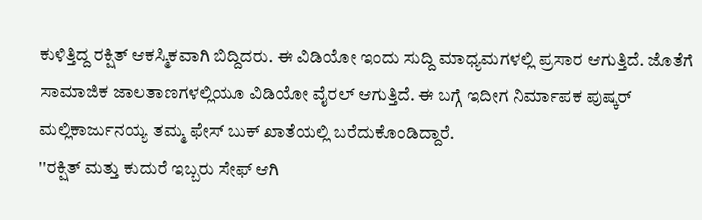ಕುಳಿತ್ತಿದ್ದ ರಕ್ಷಿತ್ ಆಕಸ್ಮಿಕವಾಗಿ ಬಿದ್ದಿದರು. ಈ ವಿಡಿಯೋ ಇಂದು ಸುದ್ದಿ ಮಾಧ್ಯಮಗಳಲ್ಲಿ ಪ್ರಸಾರ ಆಗುತ್ತಿದೆ. ಜೊತೆಗೆ ಸಾಮಾಜಿಕ ಜಾಲತಾಣಗಳಲ್ಲಿಯೂ ವಿಡಿಯೋ ವೈರಲ್ ಆಗುತ್ತಿದೆ. ಈ ಬಗ್ಗೆ ಇದೀಗ ನಿರ್ಮಾಪಕ ಪುಷ್ಕರ್ ಮಲ್ಲಿಕಾರ್ಜುನಯ್ಯ ತಮ್ಮ ಫೇಸ್ ಬುಕ್ ಖಾತೆಯಲ್ಲಿ ಬರೆದುಕೊಂಡಿದ್ದಾರೆ.
''ರಕ್ಷಿತ್ ಮತ್ತು ಕುದುರೆ ಇಬ್ಬರು ಸೇಫ್ ಆಗಿ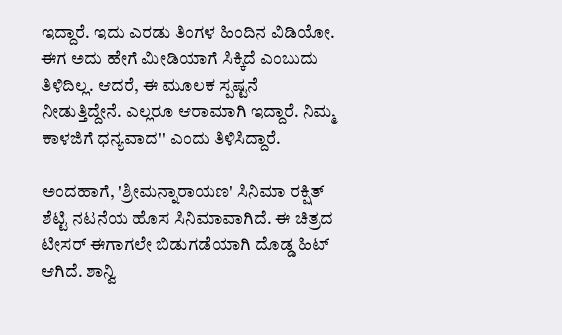ಇದ್ದಾರೆ. ಇದು ಎರಡು ತಿಂಗಳ ಹಿಂದಿನ ವಿಡಿಯೋ. ಈಗ ಅದು ಹೇಗೆ ಮೀಡಿಯಾಗೆ ಸಿಕ್ಕಿದೆ ಎಂಬುದು ತಿಳಿದಿಲ್ಲ. ಆದರೆ, ಈ ಮೂಲಕ ಸ್ಪಷ್ಟನೆ ನೀಡುತ್ತಿದ್ದೇನೆ. ಎಲ್ಲರೂ ಆರಾಮಾಗಿ ಇದ್ದಾರೆ. ನಿಮ್ಮ ಕಾಳಜಿಗೆ ಧನ್ಯವಾದ'' ಎಂದು ತಿಳಿಸಿದ್ದಾರೆ.

ಅಂದಹಾಗೆ, 'ಶ್ರೀಮನ್ನಾರಾಯಣ' ಸಿನಿಮಾ ರಕ್ಷಿತ್ ಶೆಟ್ಟಿ ನಟನೆಯ ಹೊಸ ಸಿನಿಮಾವಾಗಿದೆ. ಈ ಚಿತ್ರದ ಟೀಸರ್ ಈಗಾಗಲೇ ಬಿಡುಗಡೆಯಾಗಿ ದೊಡ್ಡ ಹಿಟ್ ಆಗಿದೆ. ಶಾನ್ವಿ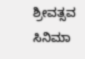ಶ್ರೀವತ್ಸವ ಸಿನಿಮಾ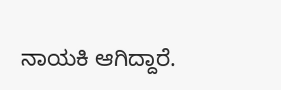ನಾಯಕಿ ಆಗಿದ್ದಾರೆ.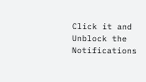Click it and Unblock the Notifications